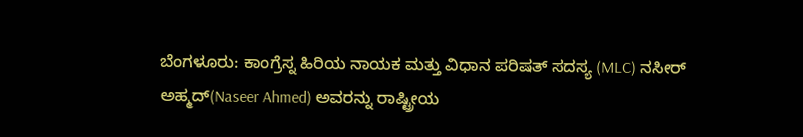ಬೆಂಗಳೂರು: ಕಾಂಗ್ರೆಸ್ನ ಹಿರಿಯ ನಾಯಕ ಮತ್ತು ವಿಧಾನ ಪರಿಷತ್ ಸದಸ್ಯ (MLC) ನಸೀರ್ ಅಹ್ಮದ್(Naseer Ahmed) ಅವರನ್ನು ರಾಷ್ಟ್ರೀಯ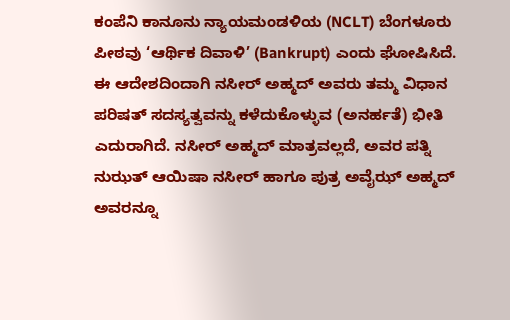ಕಂಪೆನಿ ಕಾನೂನು ನ್ಯಾಯಮಂಡಳಿಯ (NCLT) ಬೆಂಗಳೂರು ಪೀಠವು ‘ಆರ್ಥಿಕ ದಿವಾಳಿ’ (Bankrupt) ಎಂದು ಘೋಷಿಸಿದೆ.
ಈ ಆದೇಶದಿಂದಾಗಿ ನಸೀರ್ ಅಹ್ಮದ್ ಅವರು ತಮ್ಮ ವಿಧಾನ ಪರಿಷತ್ ಸದಸ್ಯತ್ವವನ್ನು ಕಳೆದುಕೊಳ್ಳುವ (ಅನರ್ಹತೆ) ಭೀತಿ ಎದುರಾಗಿದೆ. ನಸೀರ್ ಅಹ್ಮದ್ ಮಾತ್ರವಲ್ಲದೆ, ಅವರ ಪತ್ನಿ ನುಝತ್ ಆಯಿಷಾ ನಸೀರ್ ಹಾಗೂ ಪುತ್ರ ಅವೈಝ್ ಅಹ್ಮದ್ ಅವರನ್ನೂ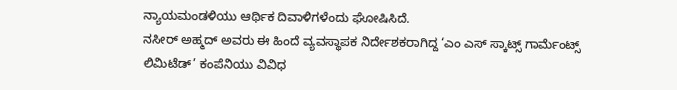ನ್ಯಾಯಮಂಡಳಿಯು ಆರ್ಥಿಕ ದಿವಾಳಿಗಳೆಂದು ಘೋಷಿಸಿದೆ.
ನಸೀರ್ ಅಹ್ಮದ್ ಅವರು ಈ ಹಿಂದೆ ವ್ಯವಸ್ಥಾಪಕ ನಿರ್ದೇಶಕರಾಗಿದ್ದ ‘ಎಂ ಎಸ್ ಸ್ಕಾಟ್ಸ್ ಗಾರ್ಮೆಂಟ್ಸ್ ಲಿಮಿಟೆಡ್’ ಕಂಪೆನಿಯು ವಿವಿಧ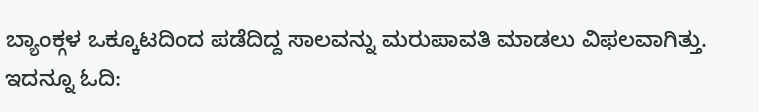ಬ್ಯಾಂಕ್ಗಳ ಒಕ್ಕೂಟದಿಂದ ಪಡೆದಿದ್ದ ಸಾಲವನ್ನು ಮರುಪಾವತಿ ಮಾಡಲು ವಿಫಲವಾಗಿತ್ತು. ಇದನ್ನೂ ಓದಿ: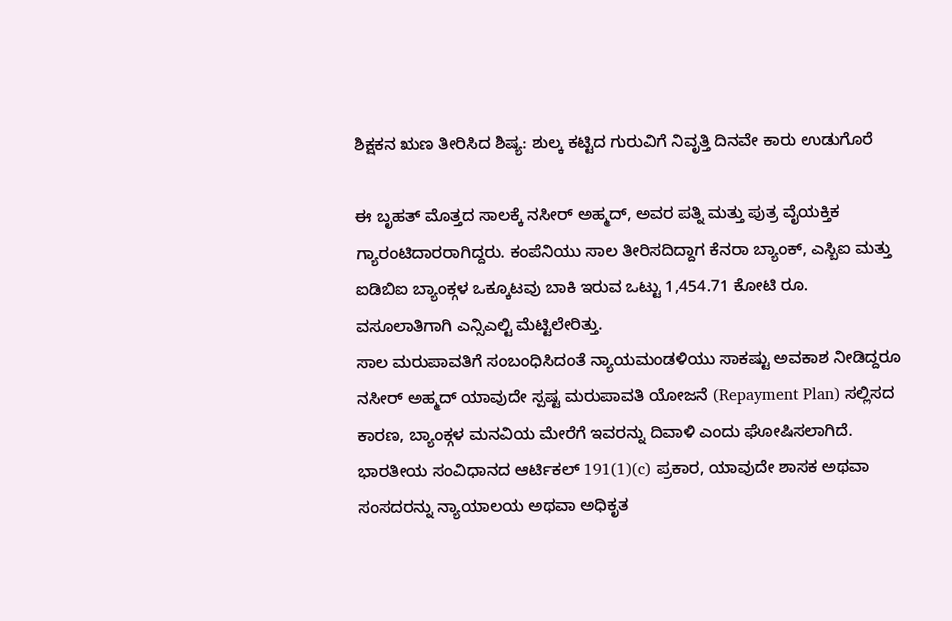ಶಿಕ್ಷಕನ ಋಣ ತೀರಿಸಿದ ಶಿಷ್ಯ: ಶುಲ್ಕ ಕಟ್ಟಿದ ಗುರುವಿಗೆ ನಿವೃತ್ತಿ ದಿನವೇ ಕಾರು ಉಡುಗೊರೆ

ಈ ಬೃಹತ್ ಮೊತ್ತದ ಸಾಲಕ್ಕೆ ನಸೀರ್ ಅಹ್ಮದ್, ಅವರ ಪತ್ನಿ ಮತ್ತು ಪುತ್ರ ವೈಯಕ್ತಿಕ ಗ್ಯಾರಂಟಿದಾರರಾಗಿದ್ದರು. ಕಂಪೆನಿಯು ಸಾಲ ತೀರಿಸದಿದ್ದಾಗ ಕೆನರಾ ಬ್ಯಾಂಕ್, ಎಸ್ಬಿಐ ಮತ್ತು ಐಡಿಬಿಐ ಬ್ಯಾಂಕ್ಗಳ ಒಕ್ಕೂಟವು ಬಾಕಿ ಇರುವ ಒಟ್ಟು 1,454.71 ಕೋಟಿ ರೂ. ವಸೂಲಾತಿಗಾಗಿ ಎನ್ಸಿಎಲ್ಟಿ ಮೆಟ್ಟಿಲೇರಿತ್ತು.
ಸಾಲ ಮರುಪಾವತಿಗೆ ಸಂಬಂಧಿಸಿದಂತೆ ನ್ಯಾಯಮಂಡಳಿಯು ಸಾಕಷ್ಟು ಅವಕಾಶ ನೀಡಿದ್ದರೂ ನಸೀರ್ ಅಹ್ಮದ್ ಯಾವುದೇ ಸ್ಪಷ್ಟ ಮರುಪಾವತಿ ಯೋಜನೆ (Repayment Plan) ಸಲ್ಲಿಸದ ಕಾರಣ, ಬ್ಯಾಂಕ್ಗಳ ಮನವಿಯ ಮೇರೆಗೆ ಇವರನ್ನು ದಿವಾಳಿ ಎಂದು ಘೋಷಿಸಲಾಗಿದೆ.
ಭಾರತೀಯ ಸಂವಿಧಾನದ ಆರ್ಟಿಕಲ್ 191(1)(c) ಪ್ರಕಾರ, ಯಾವುದೇ ಶಾಸಕ ಅಥವಾ ಸಂಸದರನ್ನು ನ್ಯಾಯಾಲಯ ಅಥವಾ ಅಧಿಕೃತ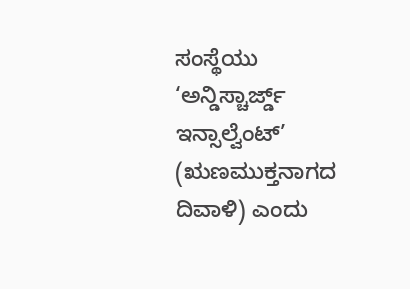ಸಂಸ್ಥೆಯು ‘ಅನ್ಡಿಸ್ಚಾರ್ಜ್ಡ್ ಇನ್ಸಾಲ್ವೆಂಟ್’ (ಋಣಮುಕ್ತನಾಗದ ದಿವಾಳಿ) ಎಂದು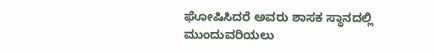ಘೋಷಿಸಿದರೆ ಅವರು ಶಾಸಕ ಸ್ಥಾನದಲ್ಲಿ ಮುಂದುವರಿಯಲು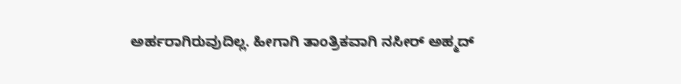ಅರ್ಹರಾಗಿರುವುದಿಲ್ಲ. ಹೀಗಾಗಿ ತಾಂತ್ರಿಕವಾಗಿ ನಸೀರ್ ಅಹ್ಮದ್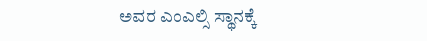ಅವರ ಎಂಎಲ್ಸಿ ಸ್ಥಾನಕ್ಕೆ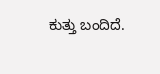ಕುತ್ತು ಬಂದಿದೆ.